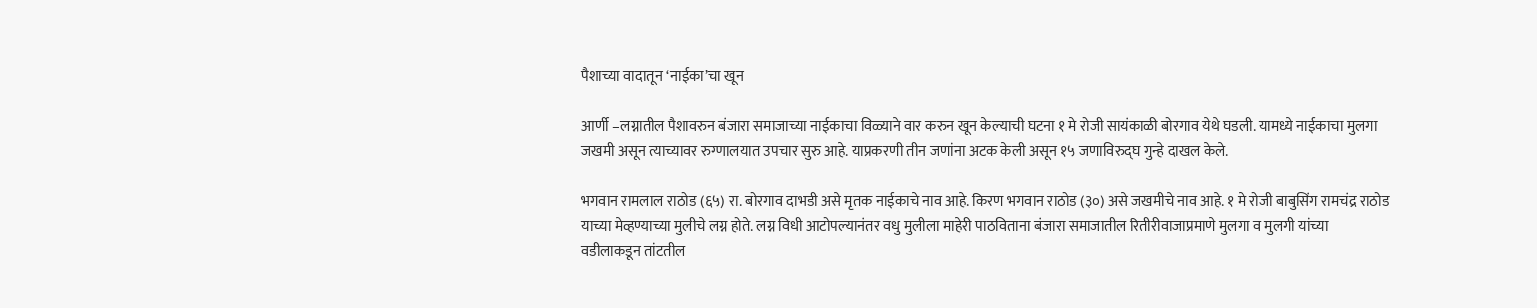पैशाच्या वादातून ‘नाईका’चा खून

आर्णी –लग्नातील पैशावरुन बंजारा समाजाच्या नाईकाचा विळ्याने वार करुन खून केल्याची घटना १ मे रोजी सायंकाळी बोरगाव येथे घडली. यामध्ये नाईकाचा मुलगा जखमी असून त्याच्यावर रुग्णालयात उपचार सुरु आहे. याप्रकरणी तीन जणांना अटक केली असून १५ जणाविरुद्घ गुन्हे दाखल केले.

भगवान रामलाल राठोड (६५) रा. बोरगाव दाभडी असे मृतक नाईकाचे नाव आहे. किरण भगवान राठोड (३०) असे जखमीचे नाव आहे. १ मे रोजी बाबुसिंग रामचंद्र राठोड याच्या मेव्हण्याच्या मुलीचे लग्न होते. लग्न विधी आटोपल्यानंतर वधु मुलीला माहेरी पाठविताना बंजारा समाजातील रितीरीवाजाप्रमाणे मुलगा व मुलगी यांच्या वडीलाकडून तांटतील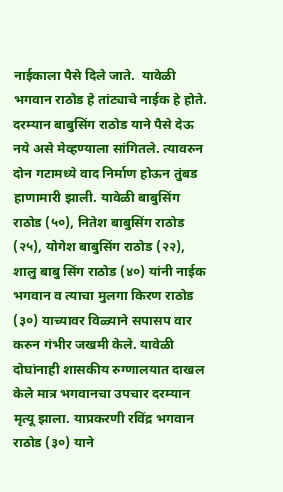नाईकाला पैसे दिले जाते.  यावेळी भगवान राठोड हे तांट्याचे नाईक हे होते. दरम्यान बाबुसिंग राठोड याने पैसे देऊ नये असे मेव्हण्याला सांगितले. त्यावरुन दोन गटामध्ये वाद निर्माण होऊन तुंबड हाणामारी झाली. यावेळी बाबुसिंग राठोड (५०), नितेश बाबुसिंग राठोड (२५), योगेश बाबुसिंग राठोड (२२), शालु बाबु सिंग राठोड (४०) यांनी नाईक   भगवान व त्याचा मुलगा किरण राठोड (३०) याच्यावर विळ्याने सपासप वार करुन गंभीर जखमी केले. यावेळी दोघांनाही शासकीय रुग्णालयात दाखल केले मात्र भगवानचा उपचार दरम्यान मृत्यू झाला. याप्रकरणी रविंद्र भगवान राठोड (३०) याने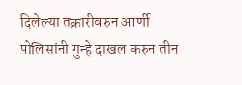दिलेल्या तक्रारीवरुन आर्णी पोलिसांनी गुन्हे दाखल करुन तीन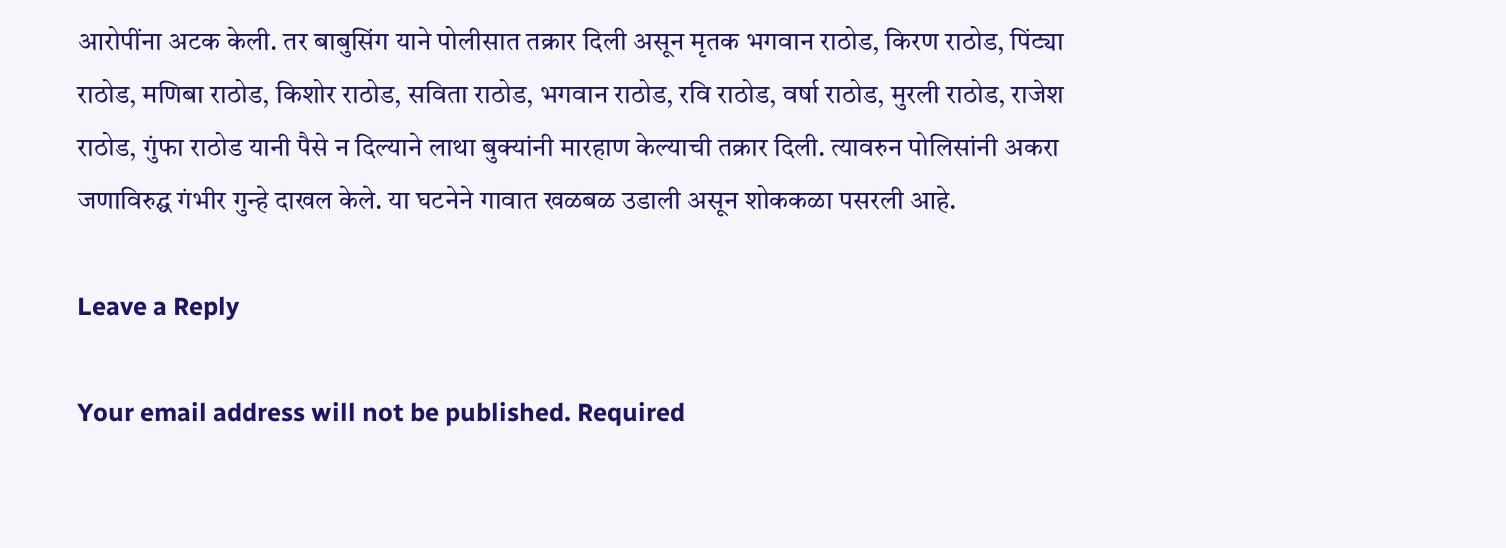आरोपींना अटक केली. तर बाबुसिंग याने पोलीसात तक्रार दिली असून मृतक भगवान राठोड, किरण राठोड, पिंट्या राठोड, मणिबा राठोड, किशोर राठोड, सविता राठोड, भगवान राठोड, रवि राठोड, वर्षा राठोड, मुरली राठोड, राजेश राठोड, गुंफा राठोड यानी पैसे न दिल्याने लाथा बुक्यांनी मारहाण केल्याची तक्रार दिली. त्यावरुन पोलिसांनी अकरा जणाविरुद्घ गंभीर गुन्हे दाखल केले. या घटनेने गावात खळबळ उडाली असून शोककळा पसरली आहे.

Leave a Reply

Your email address will not be published. Required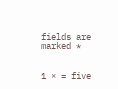fields are marked *


1 × = five